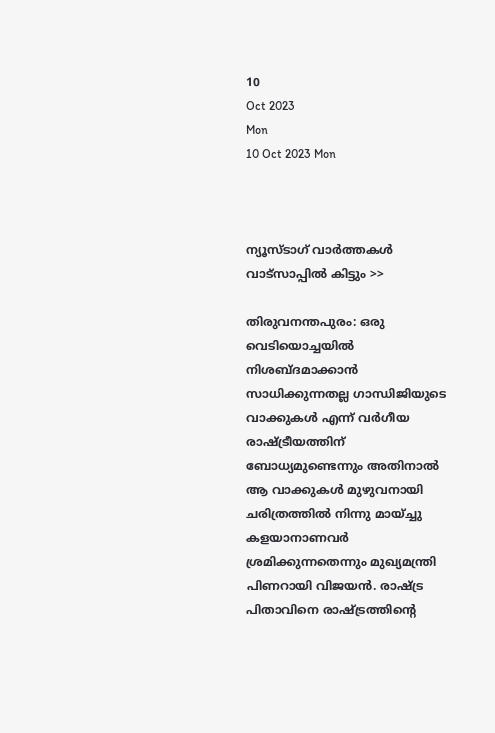10
Oct 2023
Mon
10 Oct 2023 Mon



ന്യൂസ്ടാഗ് വാര്‍ത്തകള്‍ വാട്‌സാപ്പില്‍ കിട്ടും >>

തിരുവനന്തപുരം: ഒരു വെടിയൊച്ചയില്‍ നിശബ്ദമാക്കാന്‍ സാധിക്കുന്നതല്ല ഗാന്ധിജിയുടെ വാക്കുകള്‍ എന്ന് വര്‍ഗീയ രാഷ്ട്രീയത്തിന് ബോധ്യമുണ്ടെന്നും അതിനാല്‍ ആ വാക്കുകള്‍ മുഴുവനായി ചരിത്രത്തില്‍ നിന്നു മായ്ച്ചു കളയാനാണവര്‍ ശ്രമിക്കുന്നതെന്നും മുഖ്യമന്ത്രി പിണറായി വിജയന്‍. രാഷ്ട്ര പിതാവിനെ രാഷ്ട്രത്തിന്റെ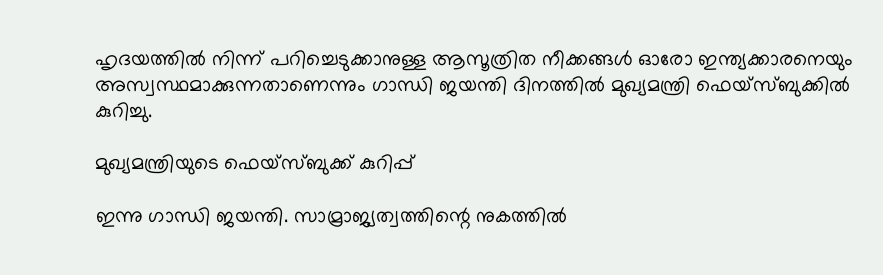ഹൃദയത്തില്‍ നിന്ന് പറിച്ചെടുക്കാനുള്ള ആസൂത്രിത നീക്കങ്ങള്‍ ഓരോ ഇന്ത്യക്കാരനെയും അസ്വസ്ഥമാക്കുന്നതാണെന്നും ഗാന്ധി ജയന്തി ദിനത്തില്‍ മുഖ്യമന്ത്രി ഫെയ്‌സ്ബുക്കില്‍ കുറിച്ചു.

മുഖ്യമന്ത്രിയുടെ ഫെയ്‌സ്ബുക്ക് കുറിപ്പ്

ഇന്നു ഗാന്ധി ജയന്തി. സാമ്രാജ്യത്വത്തിന്റെ നുകത്തില്‍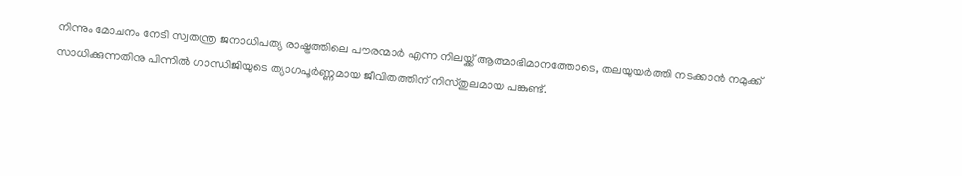നിന്നും മോചനം നേടി സ്വതന്ത്ര ജനാധിപത്യ രാഷ്ട്രത്തിലെ പൗരന്മാര്‍ എന്ന നിലയ്ക്ക് ആത്മാഭിമാനത്തോടെ, തലയുയര്‍ത്തി നടക്കാന്‍ നമുക്ക് സാധിക്കുന്നതിനു പിന്നില്‍ ഗാന്ധിജിയുടെ ത്യാഗപൂര്‍ണ്ണമായ ജീവിതത്തിന് നിസ്തുലമായ പങ്കുണ്ട്.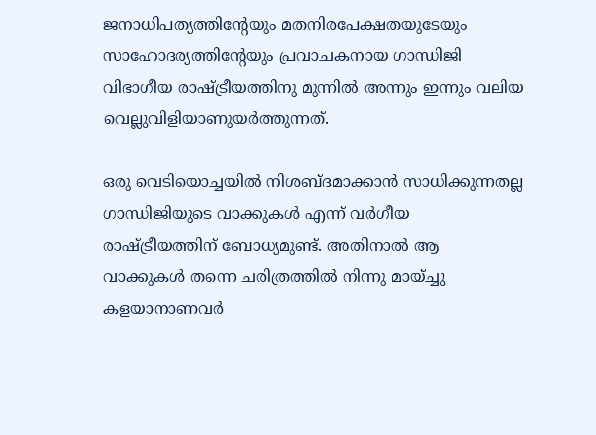ജനാധിപത്യത്തിന്റേയും മതനിരപേക്ഷതയുടേയും സാഹോദര്യത്തിന്റേയും പ്രവാചകനായ ഗാന്ധിജി വിഭാഗീയ രാഷ്ട്രീയത്തിനു മുന്നില്‍ അന്നും ഇന്നും വലിയ വെല്ലുവിളിയാണുയര്‍ത്തുന്നത്.

ഒരു വെടിയൊച്ചയില്‍ നിശബ്ദമാക്കാന്‍ സാധിക്കുന്നതല്ല ഗാന്ധിജിയുടെ വാക്കുകള്‍ എന്ന് വര്‍ഗീയ രാഷ്ട്രീയത്തിന് ബോധ്യമുണ്ട്. അതിനാല്‍ ആ വാക്കുകള്‍ തന്നെ ചരിത്രത്തില്‍ നിന്നു മായ്ച്ചു കളയാനാണവര്‍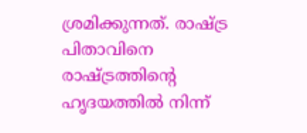ശ്രമിക്കുന്നത്. രാഷ്ട്ര പിതാവിനെ രാഷ്ട്രത്തിന്റെ ഹൃദയത്തില്‍ നിന്ന്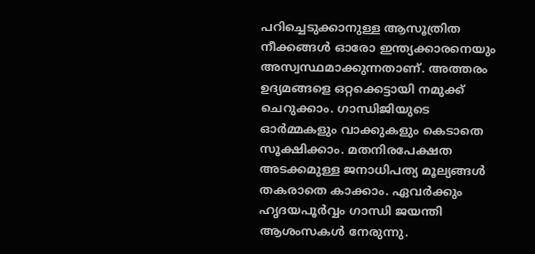പറിച്ചെടുക്കാനുള്ള ആസൂത്രിത നീക്കങ്ങള്‍ ഓരോ ഇന്ത്യക്കാരനെയും അസ്വസ്ഥമാക്കുന്നതാണ്. അത്തരം ഉദ്യമങ്ങളെ ഒറ്റക്കെട്ടായി നമുക്ക് ചെറുക്കാം. ഗാന്ധിജിയുടെ ഓര്‍മ്മകളും വാക്കുകളും കെടാതെ സൂക്ഷിക്കാം. മതനിരപേക്ഷത അടക്കമുള്ള ജനാധിപത്യ മൂല്യങ്ങള്‍ തകരാതെ കാക്കാം. ഏവര്‍ക്കും ഹൃദയപൂര്‍വ്വം ഗാന്ധി ജയന്തി ആശംസകള്‍ നേരുന്നു.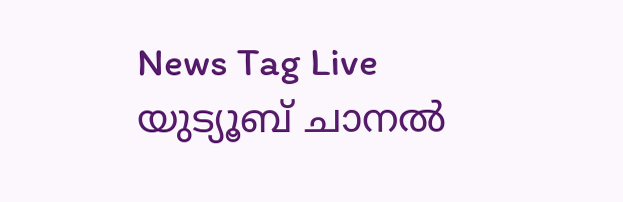News Tag Live യുട്യൂബ് ചാനല്‍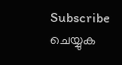Subscribe ചെയ്യുക